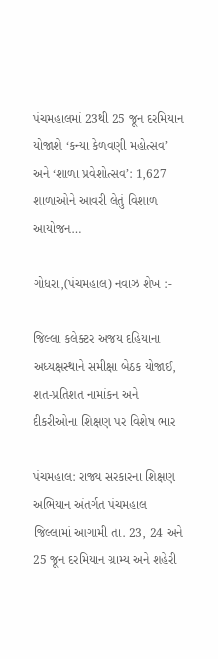પંચમહાલમાં 23થી 25 જૂન દરમિયાન યોજાશે ‘કન્યા કેળવણી મહોત્સવ’ અને ‘શાળા પ્રવેશોત્સવ’: 1,627 શાળાઓને આવરી લેતું વિશાળ આયોજન…

ગોધરા,(પંચમહાલ) નવાઝ શેખ :-

જિલ્લા કલેક્ટર અજય દહિયાના અધ્યક્ષસ્થાને સમીક્ષા બેઠક યોજાઈ, શત-પ્રતિશત નામાંકન અને દીકરીઓના શિક્ષણ પર વિશેષ ભાર

પંચમહાલ: રાજ્ય સરકારના શિક્ષણ અભિયાન અંતર્ગત પંચમહાલ જિલ્લામાં આગામી તા. 23, 24 અને 25 જૂન દરમિયાન ગ્રામ્ય અને શહેરી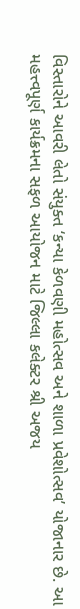વિસ્તારોને આવરી લેતો સંયુક્ત ‘કન્યા કેળવણી મહોત્સવ અને શાળા પ્રવેશોત્સવ’ યોજાનાર છે. આ મહત્ત્વપૂર્ણ કાર્યક્રમના સફળ આયોજન માટે જિલ્લા કલેક્ટર શ્રી અજય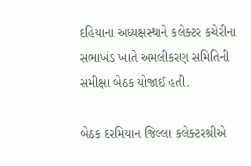દહિયાના અધ્યક્ષસ્થાને કલેક્ટર કચેરીના સભાખંડ ખાતે અમલીકરણ સમિતિની સમીક્ષા બેઠક યોજાઈ હતી.

બેઠક દરમિયાન જિલ્લા કલેક્ટરશ્રીએ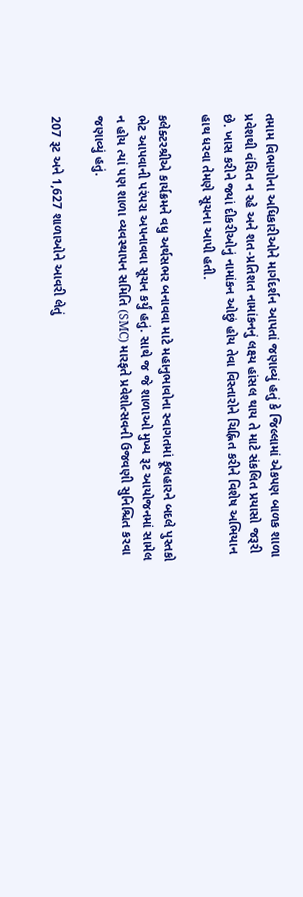તમામ વિભાગોના અધિકારીઓને માર્ગદર્શન આપતાં જણાવ્યું હતું કે જિલ્લામાં એકપણ બાળક શાળા પ્રવેશથી વંચિત ન રહે અને શત-પ્રતિશત નામાંકનનું લક્ષ્ય હાંસલ થાય તે માટે સંકલિત પ્રયાસો જરૂરી છે. ખાસ કરીને જ્યાં દીકરીઓનું નામાંકન ઓછું હોય તેવા વિસ્તારોને ચિહ્નિત કરીને વિશેષ અભિયાન હાથ ધરવા તેમણે સૂચના આપી હતી.

કલેક્ટરશ્રીએ કાર્યક્રમને વધુ અર્થસભર બનાવવા માટે મહાનુભાવોના સ્વાગતમાં ફૂલહારને બદલે પુસ્તકો ભેટ આપવાની પરંપરા અપનાવવા સૂચન કર્યું હતું. સાથે જ જે શાળાઓ મુખ્ય રૂટ આયોજનમાં સામેલ ન હોય ત્યાં પણ શાળા વ્યવસ્થાપન સમિતિ (SMC) મારફતે પ્રવેશોત્સવની ઉજવણી સુનિશ્ચિત કરવા જણાવ્યું હતું.

207 રૂટ અને 1,627 શાળાઓને આવરી લેતું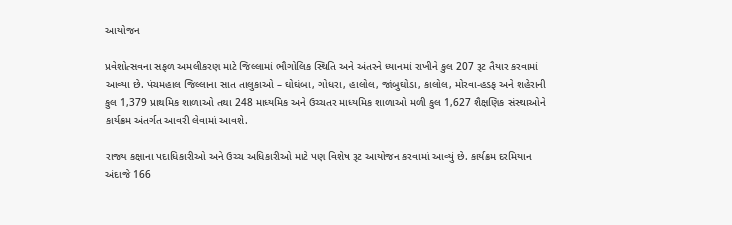આયોજન

પ્રવેશોત્સવના સફળ અમલીકરણ માટે જિલ્લામાં ભૌગોલિક સ્થિતિ અને અંતરને ધ્યાનમાં રાખીને કુલ 207 રૂટ તૈયાર કરવામાં આવ્યા છે. પંચમહાલ જિલ્લાના સાત તાલુકાઓ – ઘોઘંબા, ગોધરા, હાલોલ, જાંબુઘોડા, કાલોલ, મોરવા-હડફ અને શહેરાની કુલ 1,379 પ્રાથમિક શાળાઓ તથા 248 માધ્યમિક અને ઉચ્ચતર માધ્યમિક શાળાઓ મળી કુલ 1,627 શૈક્ષણિક સંસ્થાઓને કાર્યક્રમ અંતર્ગત આવરી લેવામાં આવશે.

રાજ્ય કક્ષાના પદાધિકારીઓ અને ઉચ્ચ અધિકારીઓ માટે પણ વિશેષ રૂટ આયોજન કરવામાં આવ્યું છે. કાર્યક્રમ દરમિયાન અંદાજે 166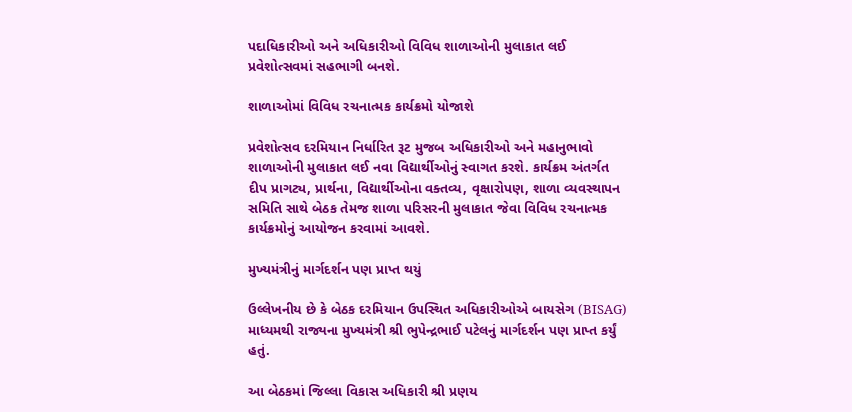પદાધિકારીઓ અને અધિકારીઓ વિવિધ શાળાઓની મુલાકાત લઈ પ્રવેશોત્સવમાં સહભાગી બનશે.

શાળાઓમાં વિવિધ રચનાત્મક કાર્યક્રમો યોજાશે

પ્રવેશોત્સવ દરમિયાન નિર્ધારિત રૂટ મુજબ અધિકારીઓ અને મહાનુભાવો શાળાઓની મુલાકાત લઈ નવા વિદ્યાર્થીઓનું સ્વાગત કરશે. કાર્યક્રમ અંતર્ગત દીપ પ્રાગટ્ય, પ્રાર્થના, વિદ્યાર્થીઓના વક્તવ્ય, વૃક્ષારોપણ, શાળા વ્યવસ્થાપન સમિતિ સાથે બેઠક તેમજ શાળા પરિસરની મુલાકાત જેવા વિવિધ રચનાત્મક કાર્યક્રમોનું આયોજન કરવામાં આવશે.

મુખ્યમંત્રીનું માર્ગદર્શન પણ પ્રાપ્ત થયું

ઉલ્લેખનીય છે કે બેઠક દરમિયાન ઉપસ્થિત અધિકારીઓએ બાયસેગ (BISAG) માધ્યમથી રાજ્યના મુખ્યમંત્રી શ્રી ભુપેન્દ્રભાઈ પટેલનું માર્ગદર્શન પણ પ્રાપ્ત કર્યું હતું.

આ બેઠકમાં જિલ્લા વિકાસ અધિકારી શ્રી પ્રણય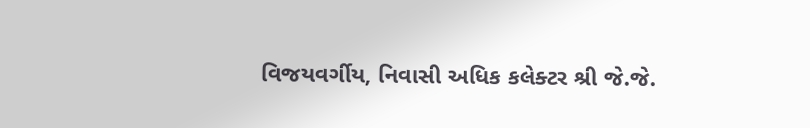વિજયવર્ગીય, નિવાસી અધિક કલેક્ટર શ્રી જે.જે.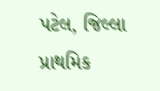પટેલ, જિલ્લા પ્રાથમિક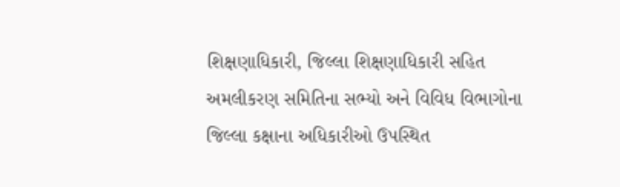શિક્ષણાધિકારી, જિલ્લા શિક્ષણાધિકારી સહિત અમલીકરણ સમિતિના સભ્યો અને વિવિધ વિભાગોના જિલ્લા કક્ષાના અધિકારીઓ ઉપસ્થિત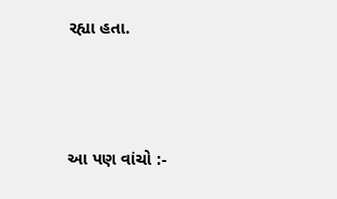રહ્યા હતા.



આ પણ વાંચો :-